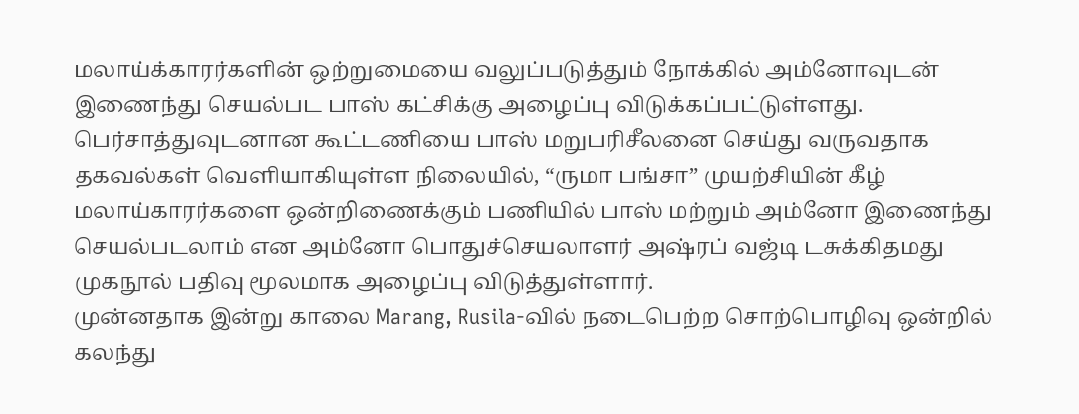மலாய்க்காரர்களின் ஒற்றுமையை வலுப்படுத்தும் நோக்கில் அம்னோவுடன் இணைந்து செயல்பட பாஸ் கட்சிக்கு அழைப்பு விடுக்கப்பட்டுள்ளது.
பெர்சாத்துவுடனான கூட்டணியை பாஸ் மறுபரிசீலனை செய்து வருவதாக தகவல்கள் வெளியாகியுள்ள நிலையில், “ருமா பங்சா” முயற்சியின் கீழ் மலாய்காரர்களை ஒன்றிணைக்கும் பணியில் பாஸ் மற்றும் அம்னோ இணைந்து செயல்படலாம் என அம்னோ பொதுச்செயலாளர் அஷ்ரப் வஜ்டி டசுக்கிதமது முகநூல் பதிவு மூலமாக அழைப்பு விடுத்துள்ளார்.
முன்னதாக இன்று காலை Marang, Rusila-வில் நடைபெற்ற சொற்பொழிவு ஒன்றில் கலந்து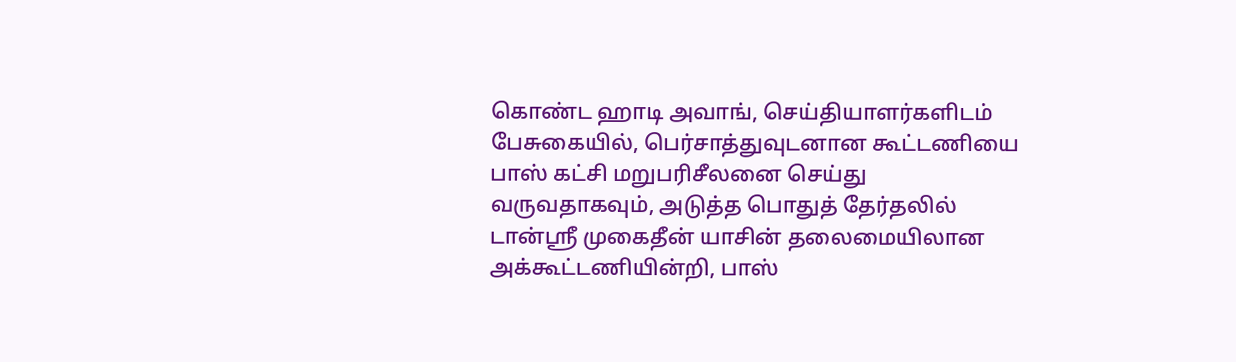கொண்ட ஹாடி அவாங், செய்தியாளர்களிடம் பேசுகையில், பெர்சாத்துவுடனான கூட்டணியை பாஸ் கட்சி மறுபரிசீலனை செய்து வருவதாகவும், அடுத்த பொதுத் தேர்தலில் டான்ஸ்ரீ முகைதீன் யாசின் தலைமையிலான அக்கூட்டணியின்றி, பாஸ்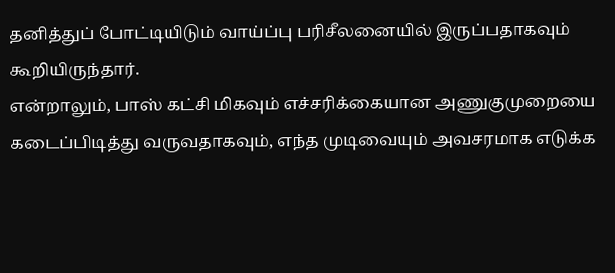தனித்துப் போட்டியிடும் வாய்ப்பு பரிசீலனையில் இருப்பதாகவும் கூறியிருந்தார்.
என்றாலும், பாஸ் கட்சி மிகவும் எச்சரிக்கையான அணுகுமுறையை கடைப்பிடித்து வருவதாகவும், எந்த முடிவையும் அவசரமாக எடுக்க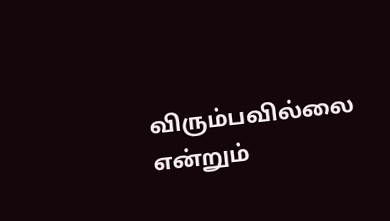விரும்பவில்லை என்றும்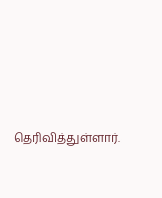தெரிவித்துள்ளார்.